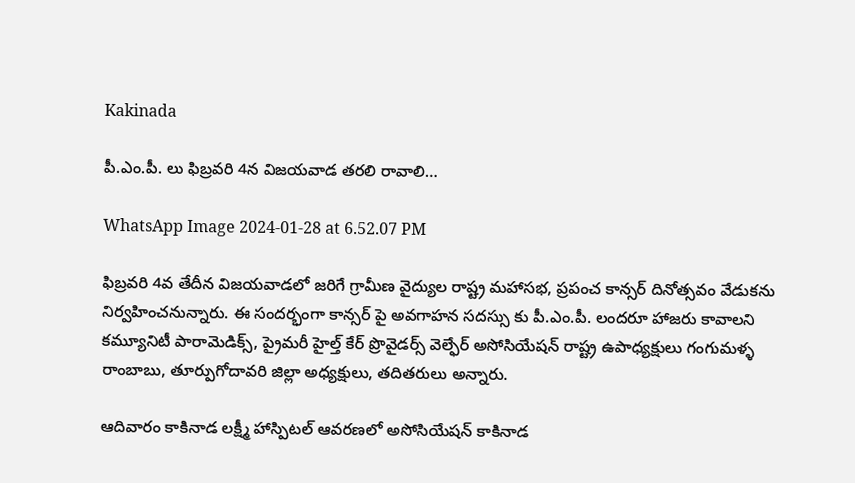Kakinada

పీ.ఎం.పీ. లు ఫిబ్రవరి 4న విజయవాడ తరలి రావాలి…

WhatsApp Image 2024-01-28 at 6.52.07 PM

ఫిబ్రవరి 4వ తేదీన విజయవాడలో జరిగే గ్రామీణ వైద్యుల రాష్ట్ర మహాసభ, ప్రపంచ కాన్సర్ దినోత్సవం వేడుకను నిర్వహించనున్నారు. ఈ సందర్భంగా కాన్సర్ పై అవగాహన సదస్సు కు పీ.ఎం.పీ. లందరూ హాజరు కావాలని కమ్యూనిటీ పారామెడిక్స్, ప్రైమరీ హైల్త్ కేర్ ప్రొవైడర్స్ వెల్ఫేర్ అసోసియేషన్ రాష్ట్ర ఉపాధ్యక్షులు గంగుమళ్ళ రాంబాబు, తూర్పుగోదావరి జిల్లా అధ్యక్షులు, తదితరులు అన్నారు.

ఆదివారం కాకినాడ లక్ష్మీ హాస్పిటల్ ఆవరణలో అసోసియేషన్ కాకినాడ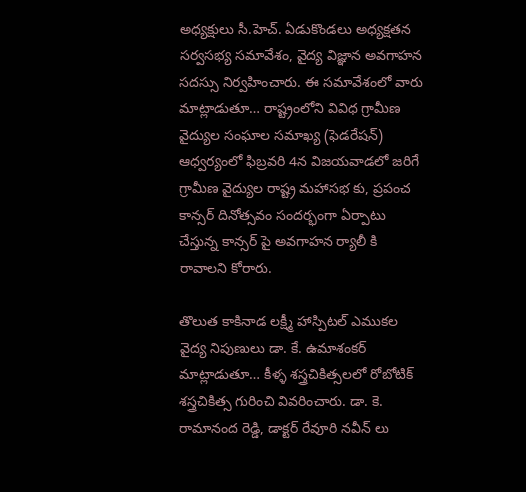అధ్యక్షులు సీ.హెచ్. ఏడుకొండలు అధ్యక్షతన సర్వసభ్య సమావేశం, వైద్య విజ్ఞాన అవగాహన సదస్సు నిర్వహించారు. ఈ సమావేశంలో వారు మాట్లాడుతూ… రాష్ట్రంలోని వివిధ గ్రామీణ వైద్యుల సంఘాల సమాఖ్య (ఫెడరేషన్) ఆధ్వర్యంలో ఫిబ్రవరి 4న విజయవాడలో జరిగే గ్రామీణ వైద్యుల రాష్ట్ర మహాసభ కు, ప్రపంచ కాన్సర్ దినోత్సవం సందర్భంగా ఏర్పాటు చేస్తున్న కాన్సర్ పై అవగాహన ర్యాలీ కి రావాలని కోరారు.

తొలుత కాకినాడ లక్ష్మీ హాస్పిటల్ ఎముకల వైద్య నిపుణులు డా. కే. ఉమాశంకర్ మాట్లాడుతూ… కీళ్ళ శస్త్రచికిత్సలలో రోబోటిక్ శస్త్రచికిత్స గురించి వివరించారు. డా. కె. రామానంద రెడ్డి, డాక్టర్ రేవూరి నవీన్ లు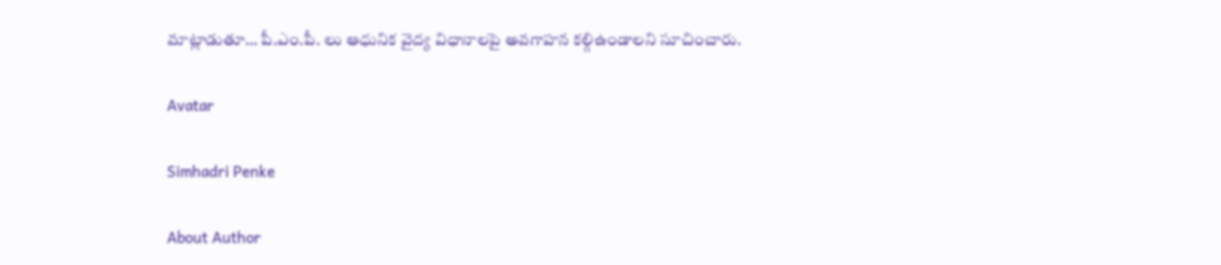మాట్లాడుతూ… పీ.ఎం.పీ. లు ఆధునిక వైద్య విధానాలపై అవగాహన కల్గిఉండాలని సూచించారు.

Avatar

Simhadri Penke

About Author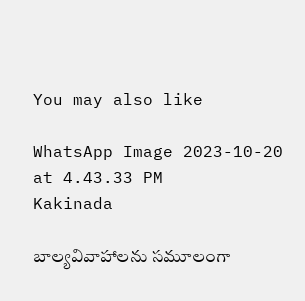You may also like

WhatsApp Image 2023-10-20 at 4.43.33 PM
Kakinada

బాల్యవివాహాలను సమూలంగా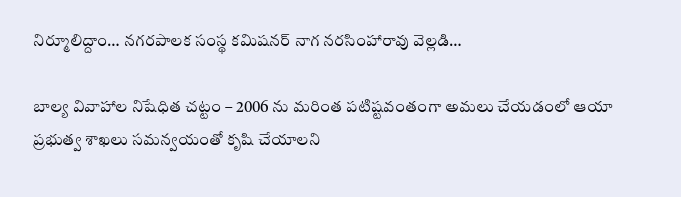నిర్మూలిద్దాం… నగరపాలక సంస్థ కమిషనర్ నాగ నరసింహారావు వెల్లడి…

బాల్య వివాహాల నిషేధిత చట్టం – 2006 ను మరింత పటిష్టవంతంగా అమలు చేయడంలో ఆయా ప్రభుత్వ శాఖలు సమన్వయంతో కృషి చేయాలని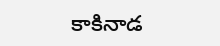కాకినాడ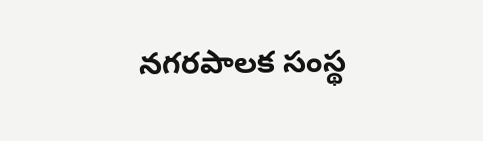నగరపాలక సంస్థ